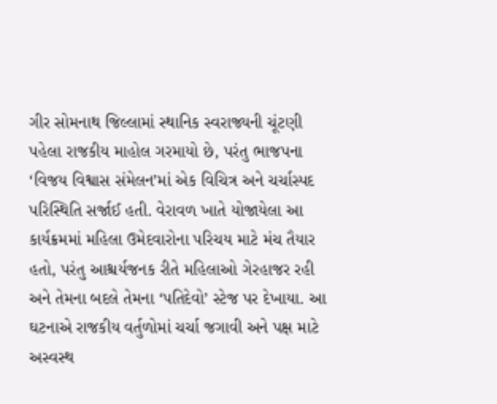ગીર સોમનાથ જિલ્લામાં સ્થાનિક સ્વરાજ્યની ચૂંટણી પહેલા રાજકીય માહોલ ગરમાયો છે, પરંતુ ભાજપના ‘વિજય વિશ્વાસ સંમેલન’માં એક વિચિત્ર અને ચર્ચાસ્પદ પરિસ્થિતિ સર્જાઈ હતી. વેરાવળ ખાતે યોજાયેલા આ કાર્યક્રમમાં મહિલા ઉમેદવારોના પરિચય માટે મંચ તૈયાર હતો, પરંતુ આશ્ચર્યજનક રીતે મહિલાઓ ગેરહાજર રહી અને તેમના બદલે તેમના ‘પતિદેવો’ સ્ટેજ પર દેખાયા. આ ઘટનાએ રાજકીય વર્તુળોમાં ચર્ચા જગાવી અને પક્ષ માટે અસ્વસ્થ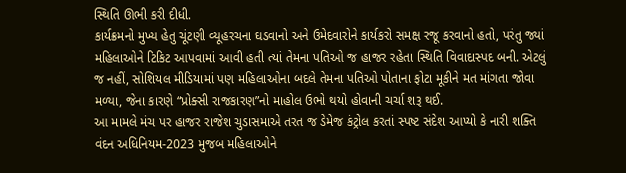સ્થિતિ ઊભી કરી દીધી.
કાર્યક્રમનો મુખ્ય હેતુ ચૂંટણી વ્યૂહરચના ઘડવાનો અને ઉમેદવારોને કાર્યકરો સમક્ષ રજૂ કરવાનો હતો, પરંતુ જ્યાં મહિલાઓને ટિકિટ આપવામાં આવી હતી ત્યાં તેમના પતિઓ જ હાજર રહેતા સ્થિતિ વિવાદાસ્પદ બની. એટલું જ નહીં, સોશિયલ મીડિયામાં પણ મહિલાઓના બદલે તેમના પતિઓ પોતાના ફોટા મૂકીને મત માંગતા જોવા મળ્યા, જેના કારણે “પ્રોક્સી રાજકારણ”નો માહોલ ઉભો થયો હોવાની ચર્ચા શરૂ થઈ.
આ મામલે મંચ પર હાજર રાજેશ ચુડાસમાએ તરત જ ડેમેજ કંટ્રોલ કરતાં સ્પષ્ટ સંદેશ આપ્યો કે નારી શક્તિ વંદન અધિનિયમ-2023 મુજબ મહિલાઓને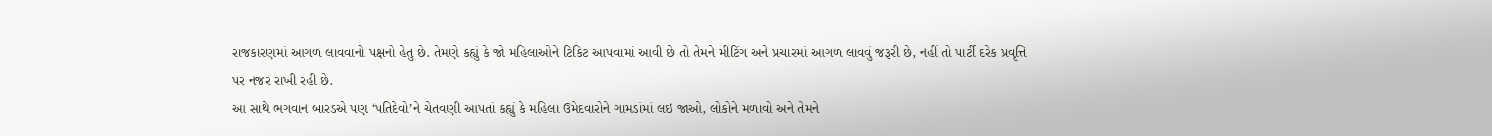રાજકારણમાં આગળ લાવવાનો પક્ષનો હેતુ છે. તેમણે કહ્યું કે જો મહિલાઓને ટિકિટ આપવામાં આવી છે તો તેમને મીટિંગ અને પ્રચારમાં આગળ લાવવું જરૂરી છે, નહીં તો પાર્ટી દરેક પ્રવૃત્તિ પર નજર રાખી રહી છે.
આ સાથે ભગવાન બારડએ પણ ‘પતિદેવો’ને ચેતવણી આપતાં કહ્યું કે મહિલા ઉમેદવારોને ગામડાંમાં લઇ જાઓ, લોકોને મળાવો અને તેમને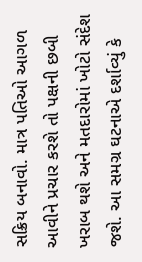સક્રિય બનાવો. માત્ર પતિઓ આગળ આવીને પ્રચાર કરશે તો પક્ષની છબી ખરાબ થશે અને મતદારોમાં ખોટો સંદેશ જશે. આ સમગ્ર ઘટનાએ દર્શાવ્યું કે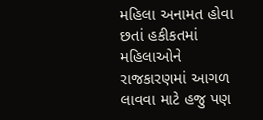મહિલા અનામત હોવા છતાં હકીકતમાં મહિલાઓને રાજકારણમાં આગળ લાવવા માટે હજુ પણ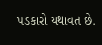પડકારો યથાવત છે.